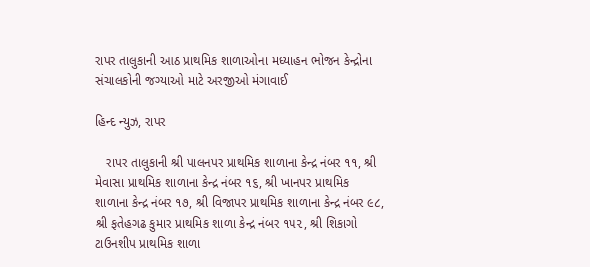રાપર તાલુકાની આઠ પ્રાથમિક શાળાઓના મધ્યાહન ભોજન કેન્દ્રોના સંચાલકોની જગ્યાઓ માટે અરજીઓ મંગાવાઈ

હિન્દ ન્યુઝ, રાપર

   રાપર તાલુકાની શ્રી પાલનપર પ્રાથમિક શાળાના કેન્દ્ર નંબર ૧૧, શ્રી મેવાસા પ્રાથમિક શાળાના કેન્દ્ર નંબર ૧૬, શ્રી ખાનપર પ્રાથમિક શાળાના કેન્દ્ર નંબર ૧૭, શ્રી વિજાપર પ્રાથમિક શાળાના કેન્દ્ર નંબર ૯૮, શ્રી ફતેહગઢ કુમાર પ્રાથમિક શાળા કેન્દ્ર નંબર ૧૫૨, શ્રી શિકાગો ટાઉનશીપ પ્રાથમિક શાળા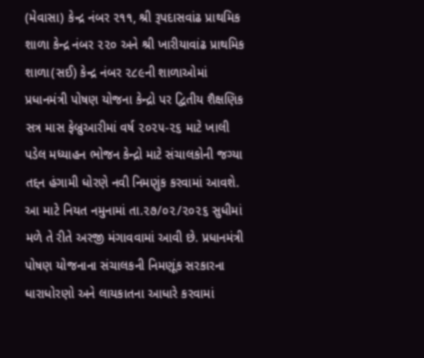(મેવાસા) કેન્દ્ર નંબર ૨૧૧, શ્રી રૂપદાસવાંઢ પ્રાથમિક શાળા કેન્દ્ર નંબર ૨૨૦ અને શ્રી ખારીયાવાંઢ પ્રાથમિક શાળા(સઈ) કેન્દ્ર નંબર ૨૮૯ની શાળાઓમાં પ્રધાનમંત્રી પોષણ યોજના કેન્દ્રો પર દ્વિતીય શૈક્ષણિક સત્ર માસ ફેબ્રુઆરીમાં વર્ષ ૨૦૨૫-૨૬ માટે ખાલી પડેલ મધ્યાહન ભોજન કેન્દ્રો માટે સંચાલકોની જગ્યા તદ્દન હંગામી ધોરણે નવી નિમણુંક કરવામાં આવશે. આ માટે નિયત નમુનામાં તા.૨૭/૦૨/૨૦૨૬ સુધીમાં મળે તે રીતે અરજી મંગાવવામાં આવી છે. પ્રધાનમંત્રી પોષણ યોજનાના સંચાલકની નિમણૂંક સરકારના ધારાધોરણો અને લાયકાતના આધારે કરવામાં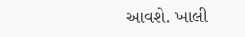આવશે. ખાલી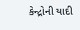કેન્દ્રોની યાદી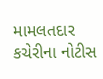મામલતદાર કચેરીના નોટીસ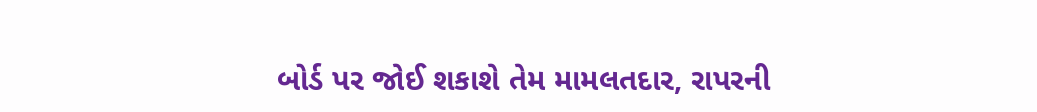બોર્ડ પર જોઈ શકાશે તેમ મામલતદાર, રાપરની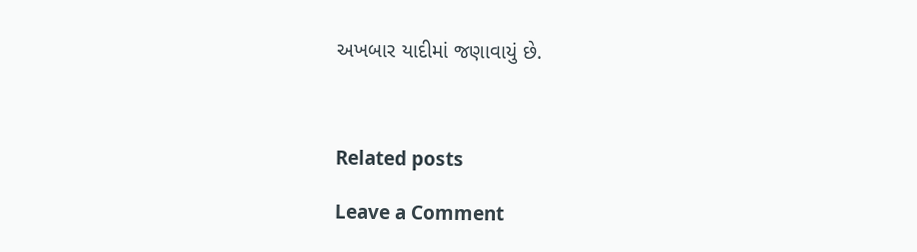અખબાર યાદીમાં જણાવાયું છે.



Related posts

Leave a Comment